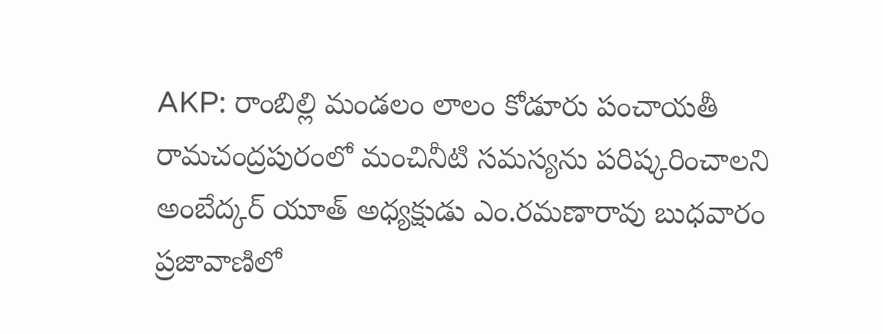AKP: రాంబిల్లి మండలం లాలం కోడూరు పంచాయతీ రామచంద్రపురంలో మంచినీటి సమస్యను పరిష్కరించాలని అంబేద్కర్ యూత్ అధ్యక్షుడు ఎం.రమణారావు బుధవారం ప్రజావాణిలో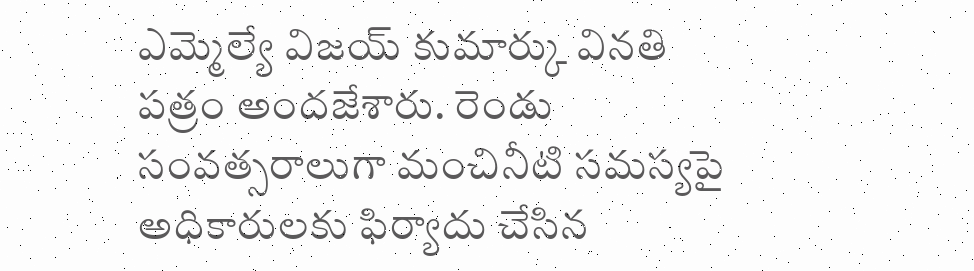ఎమ్మెల్యే విజయ్ కుమార్కు వినతి పత్రం అందజేశారు. రెండు సంవత్సరాలుగా మంచినీటి సమస్యపై అధికారులకు ఫిర్యాదు చేసిన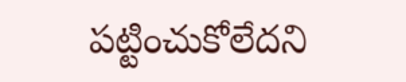పట్టించుకోలేదని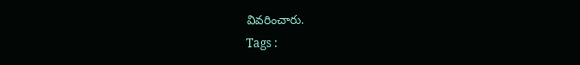వివరించారు.
Tags :